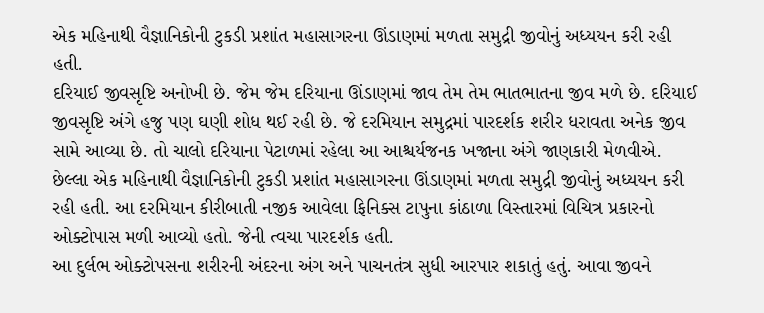એક મહિનાથી વૈજ્ઞાનિકોની ટુકડી પ્રશાંત મહાસાગરના ઊંડાણમાં મળતા સમુદ્રી જીવોનું અધ્યયન કરી રહી હતી.
દરિયાઈ જીવસૃષ્ટિ અનોખી છે. જેમ જેમ દરિયાના ઊંડાણમાં જાવ તેમ તેમ ભાતભાતના જીવ મળે છે. દરિયાઈ જીવસૃષ્ટિ અંગે હજુ પણ ઘણી શોધ થઈ રહી છે. જે દરમિયાન સમુદ્રમાં પારદર્શક શરીર ધરાવતા અનેક જીવ સામે આવ્યા છે. તો ચાલો દરિયાના પેટાળમાં રહેલા આ આશ્ચર્યજનક ખજાના અંગે જાણકારી મેળવીએ. છેલ્લા એક મહિનાથી વૈજ્ઞાનિકોની ટુકડી પ્રશાંત મહાસાગરના ઊંડાણમાં મળતા સમુદ્રી જીવોનું અધ્યયન કરી રહી હતી. આ દરમિયાન કીરીબાતી નજીક આવેલા ફિનિક્સ ટાપુના કાંઠાળા વિસ્તારમાં વિચિત્ર પ્રકારનો ઓક્ટોપાસ મળી આવ્યો હતો. જેની ત્વચા પારદર્શક હતી.
આ દુર્લભ ઓક્ટોપસના શરીરની અંદરના અંગ અને પાચનતંત્ર સુધી આરપાર શકાતું હતું. આવા જીવને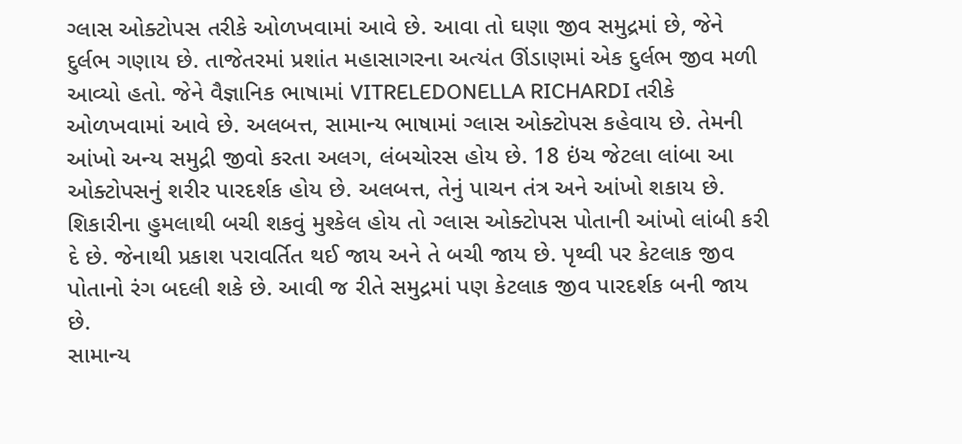ગ્લાસ ઓક્ટોપસ તરીકે ઓળખવામાં આવે છે. આવા તો ઘણા જીવ સમુદ્રમાં છે, જેને દુર્લભ ગણાય છે. તાજેતરમાં પ્રશાંત મહાસાગરના અત્યંત ઊંડાણમાં એક દુર્લભ જીવ મળી આવ્યો હતો. જેને વૈજ્ઞાનિક ભાષામાં VITRELEDONELLA RICHARDI તરીકે ઓળખવામાં આવે છે. અલબત્ત, સામાન્ય ભાષામાં ગ્લાસ ઓક્ટોપસ કહેવાય છે. તેમની આંખો અન્ય સમુદ્રી જીવો કરતા અલગ, લંબચોરસ હોય છે. 18 ઇંચ જેટલા લાંબા આ ઓક્ટોપસનું શરીર પારદર્શક હોય છે. અલબત્ત, તેનું પાચન તંત્ર અને આંખો શકાય છે. શિકારીના હુમલાથી બચી શકવું મુશ્કેલ હોય તો ગ્લાસ ઓક્ટોપસ પોતાની આંખો લાંબી કરી દે છે. જેનાથી પ્રકાશ પરાવર્તિત થઈ જાય અને તે બચી જાય છે. પૃથ્વી પર કેટલાક જીવ પોતાનો રંગ બદલી શકે છે. આવી જ રીતે સમુદ્રમાં પણ કેટલાક જીવ પારદર્શક બની જાય છે.
સામાન્ય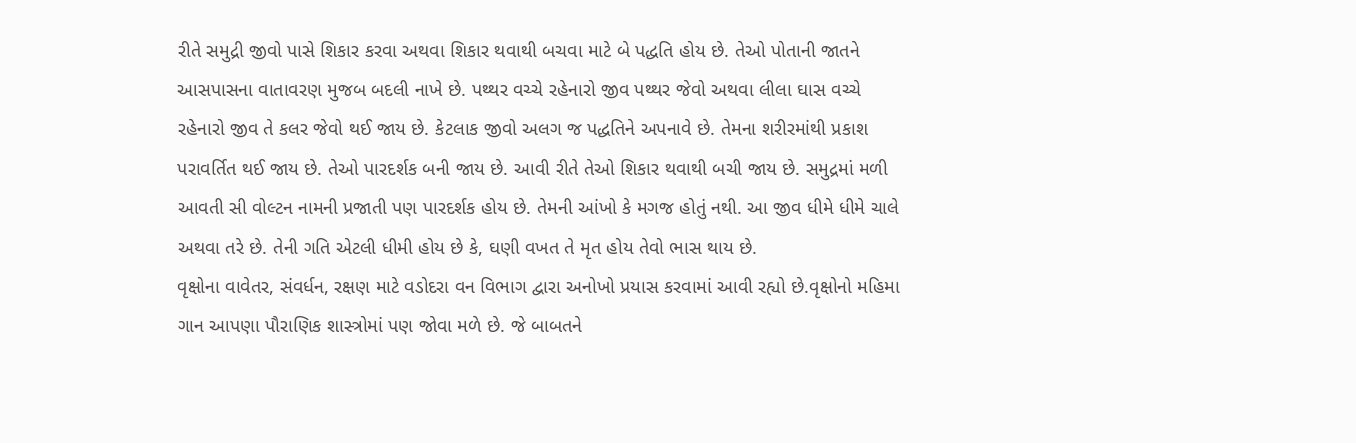રીતે સમુદ્રી જીવો પાસે શિકાર કરવા અથવા શિકાર થવાથી બચવા માટે બે પદ્ધતિ હોય છે. તેઓ પોતાની જાતને આસપાસના વાતાવરણ મુજબ બદલી નાખે છે. પથ્થર વચ્ચે રહેનારો જીવ પથ્થર જેવો અથવા લીલા ઘાસ વચ્ચે રહેનારો જીવ તે કલર જેવો થઈ જાય છે. કેટલાક જીવો અલગ જ પદ્ધતિને અપનાવે છે. તેમના શરીરમાંથી પ્રકાશ પરાવર્તિત થઈ જાય છે. તેઓ પારદર્શક બની જાય છે. આવી રીતે તેઓ શિકાર થવાથી બચી જાય છે. સમુદ્રમાં મળી આવતી સી વોલ્ટન નામની પ્રજાતી પણ પારદર્શક હોય છે. તેમની આંખો કે મગજ હોતું નથી. આ જીવ ધીમે ધીમે ચાલે અથવા તરે છે. તેની ગતિ એટલી ધીમી હોય છે કે, ઘણી વખત તે મૃત હોય તેવો ભાસ થાય છે.
વૃક્ષોના વાવેતર, સંવર્ધન, રક્ષણ માટે વડોદરા વન વિભાગ દ્વારા અનોખો પ્રયાસ કરવામાં આવી રહ્યો છે.વૃક્ષોનો મહિમા ગાન આપણા પૌરાણિક શાસ્ત્રોમાં પણ જોવા મળે છે. જે બાબતને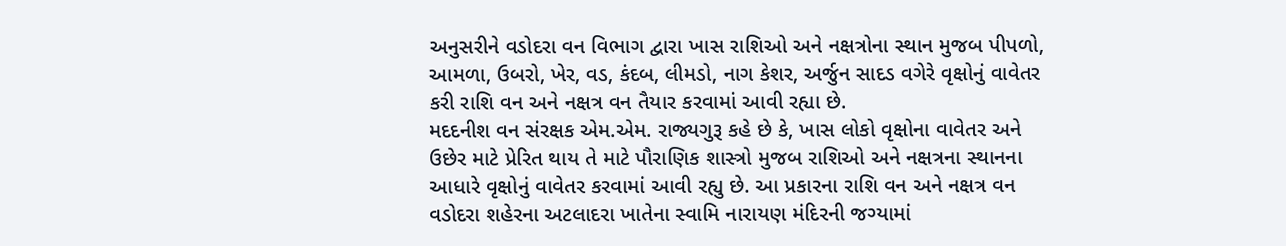અનુસરીને વડોદરા વન વિભાગ દ્વારા ખાસ રાશિઓ અને નક્ષત્રોના સ્થાન મુજબ પીપળો, આમળા, ઉબરો, ખેર, વડ, કંદબ, લીમડો, નાગ કેશર, અર્જુન સાદડ વગેરે વૃક્ષોનું વાવેતર કરી રાશિ વન અને નક્ષત્ર વન તૈયાર કરવામાં આવી રહ્યા છે.
મદદનીશ વન સંરક્ષક એમ.એમ. રાજ્યગુરૂ કહે છે કે, ખાસ લોકો વૃક્ષોના વાવેતર અને ઉછેર માટે પ્રેરિત થાય તે માટે પૌરાણિક શાસ્ત્રો મુજબ રાશિઓ અને નક્ષત્રના સ્થાનના આધારે વૃક્ષોનું વાવેતર કરવામાં આવી રહ્યુ છે. આ પ્રકારના રાશિ વન અને નક્ષત્ર વન વડોદરા શહેરના અટલાદરા ખાતેના સ્વામિ નારાયણ મંદિરની જગ્યામાં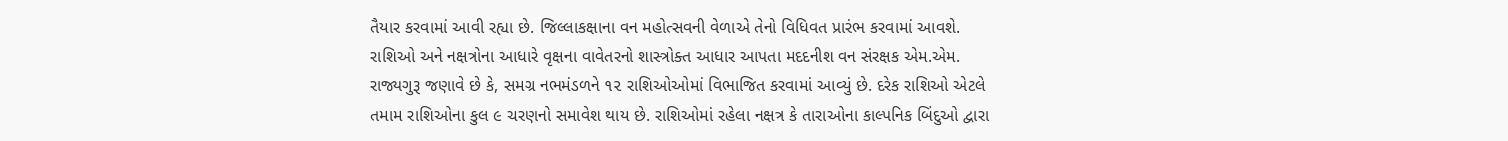તૈયાર કરવામાં આવી રહ્યા છે. જિલ્લાકક્ષાના વન મહોત્સવની વેળાએ તેનો વિધિવત પ્રારંભ કરવામાં આવશે.
રાશિઓ અને નક્ષત્રોના આધારે વૃક્ષના વાવેતરનો શાસ્ત્રોક્ત આધાર આપતા મદદનીશ વન સંરક્ષક એમ.એમ. રાજ્યગુરૂ જણાવે છે કે, સમગ્ર નભમંડળને ૧૨ રાશિઓઓમાં વિભાજિત કરવામાં આવ્યું છે. દરેક રાશિઓ એટલે તમામ રાશિઓના કુલ ૯ ચરણનો સમાવેશ થાય છે. રાશિઓમાં રહેલા નક્ષત્ર કે તારાઓના કાલ્પનિક બિંદુઓ દ્વારા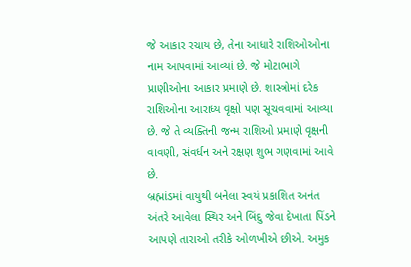જે આકાર રચાય છે, તેના આધારે રાશિઓઓના નામ આપવામાં આવ્યાં છે. જે મોટાભાગે પ્રાણીઓના આકાર પ્રમાણે છે. શાસ્ત્રોમાં દરેક રાશિઓના આરાધ્ય વૃક્ષો પણ સૂચવવામાં આવ્યા છે. જે તે વ્યક્તિની જન્મ રાશિઓ પ્રમાણે વૃક્ષની વાવણી, સંવર્ધન અને રક્ષણ શુભ ગણવામાં આવે છે.
બ્રહ્માંડમાં વાયુથી બનેલા સ્વયં પ્રકાશિત અનંત અંતરે આવેલા સ્થિર અને બિંદુ જેવા દેખાતા પિંડને આપણે તારાઓ તરીકે ઓળખીએ છીએ. અમુક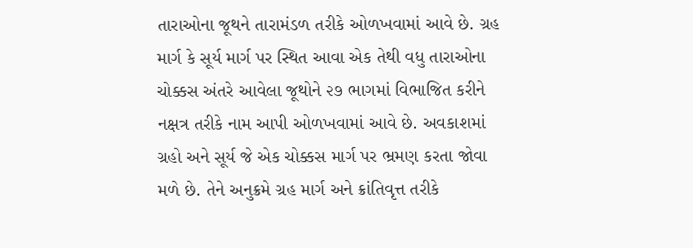તારાઓના જૂથને તારામંડળ તરીકે ઓળખવામાં આવે છે. ગ્રહ માર્ગ કે સૂર્ય માર્ગ પર સ્થિત આવા એક તેથી વધુ તારાઓના ચોક્કસ અંતરે આવેલા જૂથોને ૨૭ ભાગમાં વિભાજિત કરીને નક્ષત્ર તરીકે નામ આપી ઓળખવામાં આવે છે. અવકાશમાં ગ્રહો અને સૂર્ય જે એક ચોક્કસ માર્ગ પર ભ્રમણ કરતા જોવા મળે છે. તેને અનુક્રમે ગ્રહ માર્ગ અને ક્રાંતિવૃત્ત તરીકે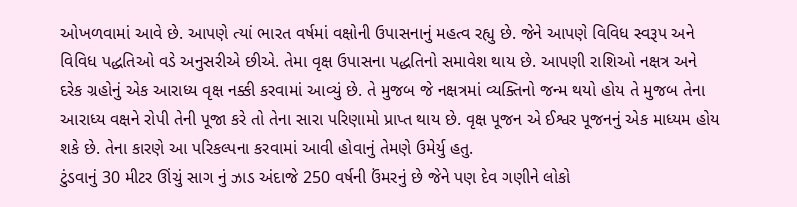ઓખળવામાં આવે છે. આપણે ત્યાં ભારત વર્ષમાં વક્ષોની ઉપાસનાનું મહત્વ રહ્યુ છે. જેને આપણે વિવિધ સ્વરૂપ અને વિવિધ પદ્ધતિઓ વડે અનુસરીએ છીએ. તેમા વૃક્ષ ઉપાસના પદ્ધતિનો સમાવેશ થાય છે. આપણી રાશિઓ નક્ષત્ર અને દરેક ગ્રહોનું એક આરાધ્ય વૃક્ષ નક્કી કરવામાં આવ્યું છે. તે મુજબ જે નક્ષત્રમાં વ્યક્તિનો જન્મ થયો હોય તે મુજબ તેના આરાધ્ય વક્ષને રોપી તેની પૂજા કરે તો તેના સારા પરિણામો પ્રાપ્ત થાય છે. વૃક્ષ પૂજન એ ઈશ્વર પૂજનનું એક માધ્યમ હોય શકે છે. તેના કારણે આ પરિકલ્પના કરવામાં આવી હોવાનું તેમણે ઉમેર્યુ હતુ.
ટુંડવાનું 30 મીટર ઊંચું સાગ નું ઝાડ અંદાજે 250 વર્ષની ઉંમરનું છે જેને પણ દેવ ગણીને લોકો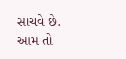સાચવે છે.
આમ તો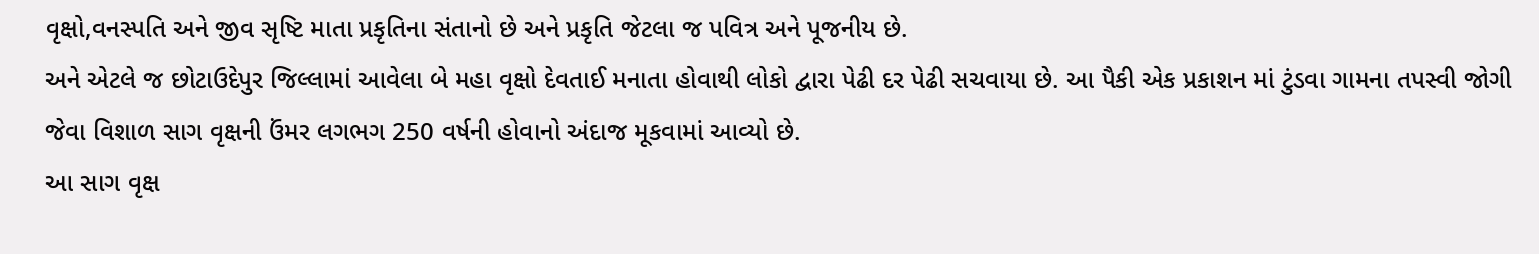વૃક્ષો,વનસ્પતિ અને જીવ સૃષ્ટિ માતા પ્રકૃતિના સંતાનો છે અને પ્રકૃતિ જેટલા જ પવિત્ર અને પૂજનીય છે.
અને એટલે જ છોટાઉદેપુર જિલ્લામાં આવેલા બે મહા વૃક્ષો દેવતાઈ મનાતા હોવાથી લોકો દ્વારા પેઢી દર પેઢી સચવાયા છે. આ પૈકી એક પ્રકાશન માં ટુંડવા ગામના તપસ્વી જોગી જેવા વિશાળ સાગ વૃક્ષની ઉંમર લગભગ 250 વર્ષની હોવાનો અંદાજ મૂકવામાં આવ્યો છે.
આ સાગ વૃક્ષ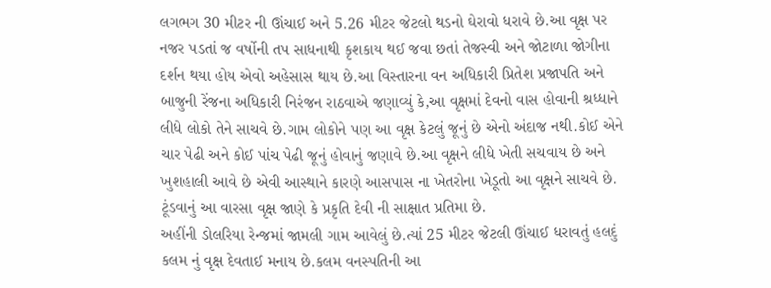લગભગ 30 મીટર ની ઊંચાઈ અને 5.26 મીટર જેટલો થડનો ઘેરાવો ધરાવે છે.આ વૃક્ષ પર નજર પડતાં જ વર્ષોની તપ સાધનાથી કૃશકાય થઈ જવા છતાં તેજસ્વી અને જોટાળા જોગીના દર્શન થયા હોય એવો અહેસાસ થાય છે.આ વિસ્તારના વન અધિકારી પ્રિતેશ પ્રજાપતિ અને બાજુની રેંજના અધિકારી નિરંજન રાઠવાએ જણાવ્યું કે,આ વૃક્ષમાં દેવનો વાસ હોવાની શ્રધ્ધાને લીધે લોકો તેને સાચવે છે.ગામ લોકોને પણ આ વૃક્ષ કેટલું જૂનું છે એનો અંદાજ નથી.કોઈ એને ચાર પેઢી અને કોઈ પાંચ પેઢી જૂનું હોવાનું જણાવે છે.આ વૃક્ષને લીધે ખેતી સચવાય છે અને ખુશહાલી આવે છે એવી આસ્થાને કારણે આસપાસ ના ખેતરોના ખેડૂતો આ વૃક્ષને સાચવે છે. ટૂંડવાનું આ વારસા વૃક્ષ જાણે કે પ્રકૃતિ દેવી ની સાક્ષાત પ્રતિમા છે.
અહીંની ડોલરિયા રેન્જમાં જામલી ગામ આવેલું છે.ત્યાં 25 મીટર જેટલી ઊંચાઈ ધરાવતું હલદું કલમ નું વૃક્ષ દેવતાઈ મનાય છે.કલમ વનસ્પતિની આ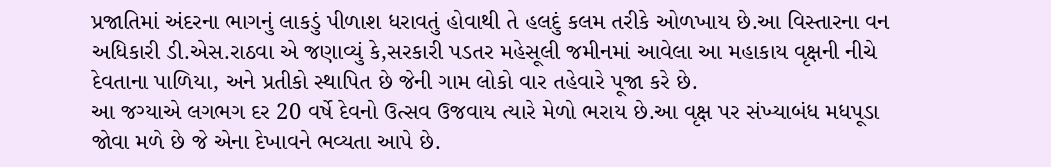પ્રજાતિમાં અંદરના ભાગનું લાકડું પીળાશ ધરાવતું હોવાથી તે હલદું કલમ તરીકે ઓળખાય છે.આ વિસ્તારના વન અધિકારી ડી.એસ.રાઠવા એ જણાવ્યું કે,સરકારી પડતર મહેસૂલી જમીનમાં આવેલા આ મહાકાય વૃક્ષની નીચે દેવતાના પાળિયા, અને પ્રતીકો સ્થાપિત છે જેની ગામ લોકો વાર તહેવારે પૂજા કરે છે.
આ જગ્યાએ લગભગ દર 20 વર્ષે દેવનો ઉત્સવ ઉજવાય ત્યારે મેળો ભરાય છે.આ વૃક્ષ પર સંખ્યાબંધ મધપૂડા જોવા મળે છે જે એના દેખાવને ભવ્યતા આપે છે.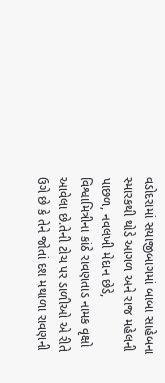વડોદરામાં સયાજીબાગમાં બાબા સાહેબના સ્મારકથી થોડે આગળ અને રાજ મહેલની પાછળ, નવલખી મેદાન છેડે, વિશ્વામિત્રીના કાંઠે રાવણતાડ નામક વૃક્ષો આવેલા છે.તેની ટોચ પર ડાળીઓ એ રીતે ઉગે છે કે તેને જોતાં દશ મથાળા રાવણની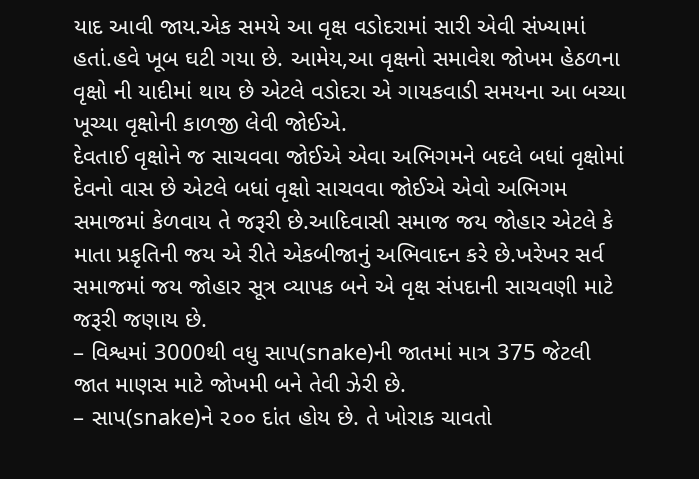યાદ આવી જાય.એક સમયે આ વૃક્ષ વડોદરામાં સારી એવી સંખ્યામાં હતાં.હવે ખૂબ ઘટી ગયા છે. આમેય,આ વૃક્ષનો સમાવેશ જોખમ હેઠળના વૃક્ષો ની યાદીમાં થાય છે એટલે વડોદરા એ ગાયકવાડી સમયના આ બચ્યા ખૂચ્યા વૃક્ષોની કાળજી લેવી જોઈએ.
દેવતાઈ વૃક્ષોને જ સાચવવા જોઈએ એવા અભિગમને બદલે બધાં વૃક્ષોમાં દેવનો વાસ છે એટલે બધાં વૃક્ષો સાચવવા જોઈએ એવો અભિગમ સમાજમાં કેળવાય તે જરૂરી છે.આદિવાસી સમાજ જય જોહાર એટલે કે માતા પ્રકૃતિની જય એ રીતે એકબીજાનું અભિવાદન કરે છે.ખરેખર સર્વ સમાજમાં જય જોહાર સૂત્ર વ્યાપક બને એ વૃક્ષ સંપદાની સાચવણી માટે જરૂરી જણાય છે.
– વિશ્વમાં 3000થી વધુ સાપ(snake)ની જાતમાં માત્ર 375 જેટલી જાત માણસ માટે જોખમી બને તેવી ઝેરી છે.
– સાપ(snake)ને ૨૦૦ દાંત હોય છે. તે ખોરાક ચાવતો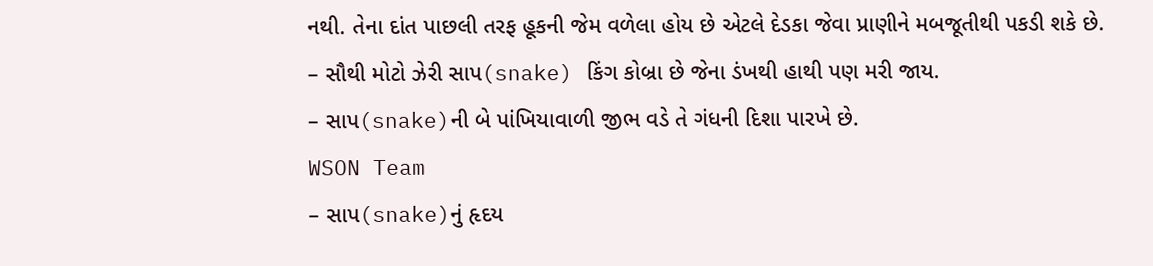નથી. તેના દાંત પાછલી તરફ હૂકની જેમ વળેલા હોય છે એટલે દેડકા જેવા પ્રાણીને મબજૂતીથી પકડી શકે છે.
– સૌથી મોટો ઝેરી સાપ(snake) કિંગ કોબ્રા છે જેના ડંખથી હાથી પણ મરી જાય.
– સાપ(snake)ની બે પાંખિયાવાળી જીભ વડે તે ગંધની દિશા પારખે છે.
WSON Team
– સાપ(snake)નું હૃદય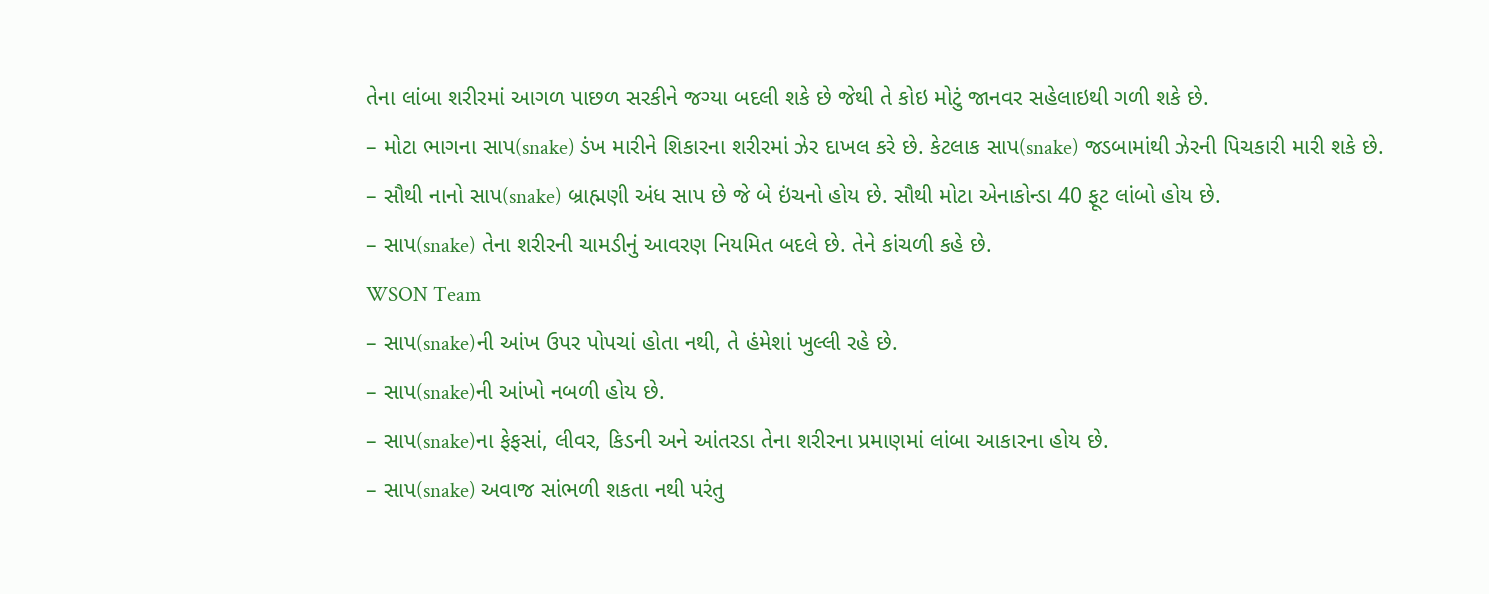તેના લાંબા શરીરમાં આગળ પાછળ સરકીને જગ્યા બદલી શકે છે જેથી તે કોઇ મોટું જાનવર સહેલાઇથી ગળી શકે છે.
– મોટા ભાગના સાપ(snake) ડંખ મારીને શિકારના શરીરમાં ઝેર દાખલ કરે છે. કેટલાક સાપ(snake) જડબામાંથી ઝેરની પિચકારી મારી શકે છે.
– સૌથી નાનો સાપ(snake) બ્રાહ્મણી અંધ સાપ છે જે બે ઇંચનો હોય છે. સૌથી મોટા એનાકોન્ડા 40 ફૂટ લાંબો હોય છે.
– સાપ(snake) તેના શરીરની ચામડીનું આવરણ નિયમિત બદલે છે. તેને કાંચળી કહે છે.
WSON Team
– સાપ(snake)ની આંખ ઉપર પોપચાં હોતા નથી, તે હંમેશાં ખુલ્લી રહે છે.
– સાપ(snake)ની આંખો નબળી હોય છે.
– સાપ(snake)ના ફેફસાં, લીવર, કિડની અને આંતરડા તેના શરીરના પ્રમાણમાં લાંબા આકારના હોય છે.
– સાપ(snake) અવાજ સાંભળી શકતા નથી પરંતુ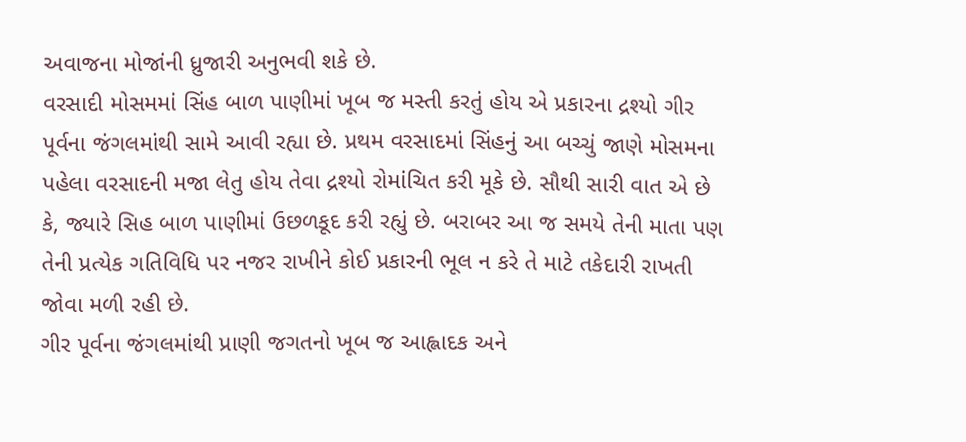અવાજના મોજાંની ધ્રુજારી અનુભવી શકે છે.
વરસાદી મોસમમાં સિંહ બાળ પાણીમાં ખૂબ જ મસ્તી કરતું હોય એ પ્રકારના દ્રશ્યો ગીર પૂર્વના જંગલમાંથી સામે આવી રહ્યા છે. પ્રથમ વરસાદમાં સિંહનું આ બચ્ચું જાણે મોસમના પહેલા વરસાદની મજા લેતુ હોય તેવા દ્રશ્યો રોમાંચિત કરી મૂકે છે. સૌથી સારી વાત એ છે કે, જ્યારે સિહ બાળ પાણીમાં ઉછળકૂદ કરી રહ્યું છે. બરાબર આ જ સમયે તેની માતા પણ તેની પ્રત્યેક ગતિવિધિ પર નજર રાખીને કોઈ પ્રકારની ભૂલ ન કરે તે માટે તકેદારી રાખતી જોવા મળી રહી છે.
ગીર પૂર્વના જંગલમાંથી પ્રાણી જગતનો ખૂબ જ આહ્લાદક અને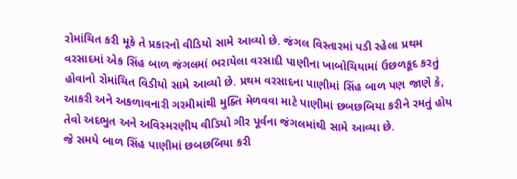રોમાંચિત કરી મૂકે તે પ્રકારનો વીડિયો સામે આવ્યો છે. જંગલ વિસ્તારમાં પડી રહેલા પ્રથમ વરસાદમાં એક સિંહ બાળ જંગલમાં ભરાયેલા વરસાદી પાણીના ખાબોચિયામાં ઉછળકૂદ કરતું હોવાનો રોમાંચિત વિડીયો સામે આવ્યો છે. પ્રથમ વરસાદના પાણીમાં સિંહ બાળ પણ જાણે કે, આકરી અને અકળાવનારી ગરમીમાંથી મુક્તિ મેળવવા માટે પાણીમાં છબછબિયા કરીને રમતું હોય તેવો અદભુત અને અવિસ્મરણીય વીડિયો ગીર પૂર્વના જંગલમાંથી સામે આવ્યા છે.
જે સમયે બાળ સિંહ પાણીમાં છબછબિયા કરી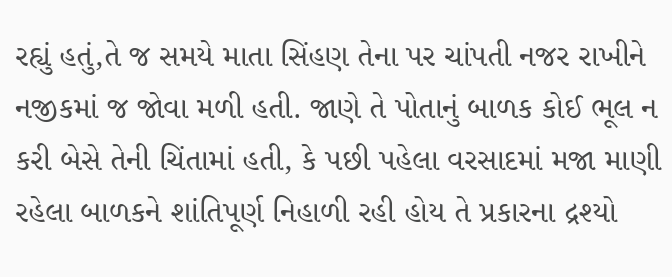રહ્યું હતું,તે જ સમયે માતા સિંહણ તેના પર ચાંપતી નજર રાખીને નજીકમાં જ જોવા મળી હતી. જાણે તે પોતાનું બાળક કોઈ ભૂલ ન કરી બેસે તેની ચિંતામાં હતી, કે પછી પહેલા વરસાદમાં મજા માણી રહેલા બાળકને શાંતિપૂર્ણ નિહાળી રહી હોય તે પ્રકારના દ્રશ્યો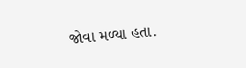જોવા મળ્યા હતા.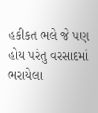હકીકત ભલે જે પણ હોય પરંતુ વરસાદમાં ભરાયેલા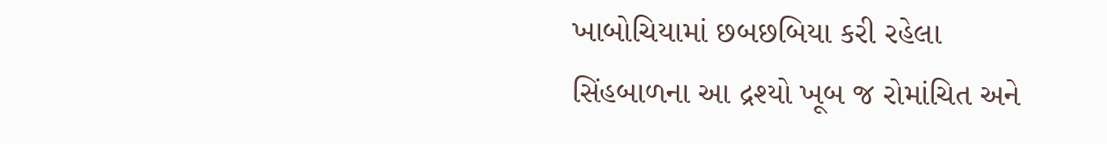ખાબોચિયામાં છબછબિયા કરી રહેલા સિંહબાળના આ દ્રશ્યો ખૂબ જ રોમાંચિત અને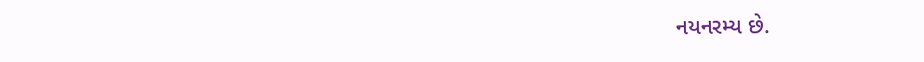નયનરમ્ય છે.